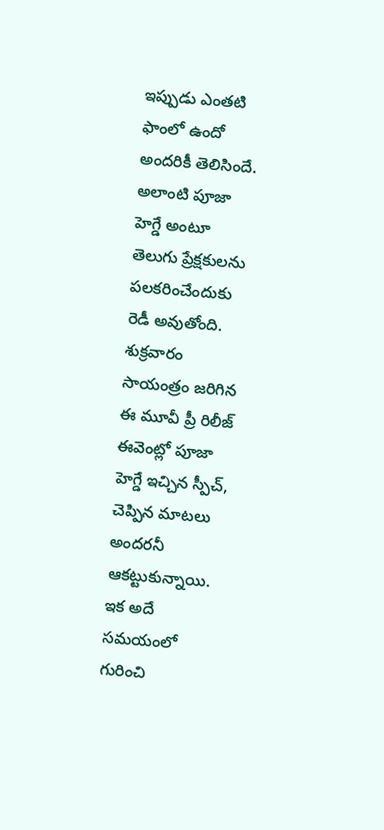ఇప్పుడు ఎంతటి ఫాంలో ఉందో అందరికీ తెలిసిందే. అలాంటి పూజా హెగ్డే అంటూ తెలుగు ప్రేక్షకులను పలకరించేందుకు రెడీ అవుతోంది. శుక్రవారం సాయంత్రం జరిగిన ఈ మూవీ ప్రీ రిలీజ్ ఈవెంట్లో పూజా హెగ్డే ఇచ్చిన స్పీచ్, చెప్పిన మాటలు అందరనీ ఆకట్టుకున్నాయి. ఇక అదే సమయంలో గురించి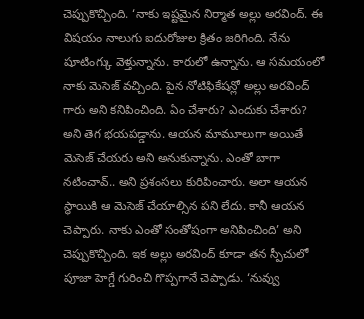చెప్పుకొచ్చింది. ‘నాకు ఇష్టమైన నిర్మాత అల్లు అరవింద్. ఈ విషయం నాలుగు ఐదురోజుల క్రితం జరిగింది. నేను షూటింగ్కు వెళ్తున్నాను. కారులో ఉన్నాను. ఆ సమయంలో నాకు మెసెజ్ వచ్చింది. పైన నోటిఫికేషన్లో అల్లు అరవింద్ గారు అని కనిపించింది. ఏం చేశారు? ఎందుకు చేశారు? అని తెగ భయపడ్డాను. ఆయన మామూలుగా అయితే మెసెజ్ చేయరు అని అనుకున్నాను. ఎంతో బాగా నటించావ్.. అని ప్రశంసలు కురిపించారు. అలా ఆయన స్థాయికి ఆ మెసెజ్ చేయాల్సిన పని లేదు. కానీ ఆయన చెప్పారు. నాకు ఎంతో సంతోషంగా అనిపించింది’ అని చెప్పుకొచ్చింది. ఇక అల్లు అరవింద్ కూడా తన స్పీచులో పూజా హెగ్డే గురించి గొప్పగానే చెప్పాడు. ‘నువ్వు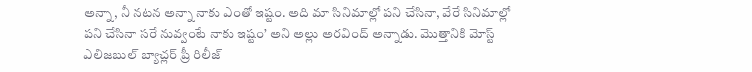అన్నా, నీ నటన అన్నా నాకు ఎంతో ఇష్టం. అది మా సినిమాల్లో పని చేసినా, వేరే సినిమాల్లో పని చేసినా సరే నువ్వంటే నాకు ఇష్టం’ అని అల్లు అరవింద్ అన్నాడు. మొత్తానికి మోస్ట్ ఎలిజబుల్ బ్యాచ్లర్ ప్రీ రిలీజ్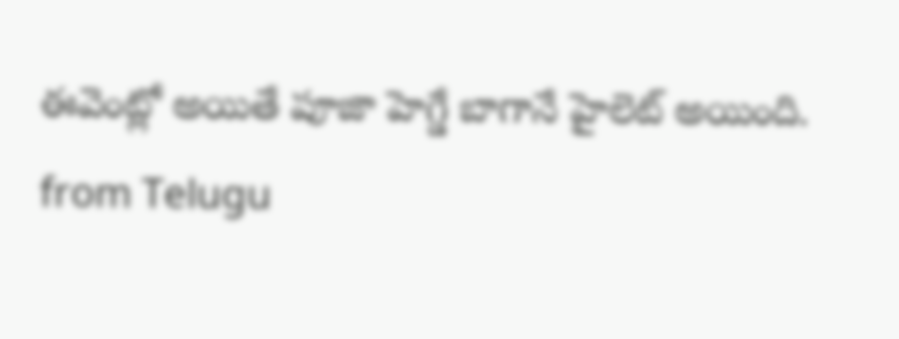ఈవెంట్లో అయితే పూజా హెగ్డే బాగానే హైలెట్ అయింది.
from Telugu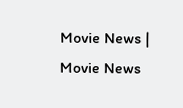Movie News | Movie News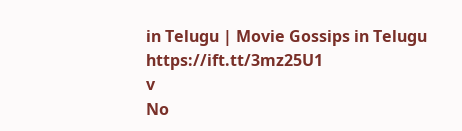in Telugu | Movie Gossips in Telugu https://ift.tt/3mz25U1
v
No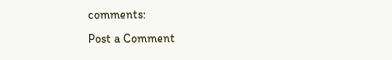comments:
Post a Comment